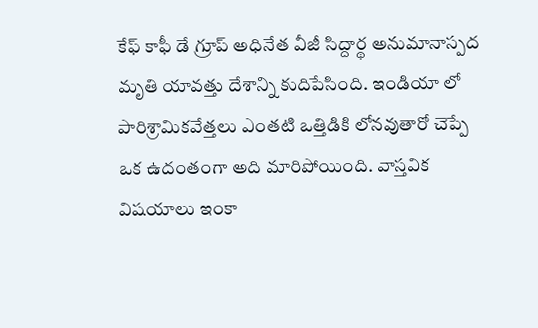కేఫ్ కాఫీ డే గ్రూప్ అధినేత వీజీ సిద్దార్థ అనుమానాస్పద మృతి యావత్తు దేశాన్ని కుదిపేసింది. ఇండియా లో పారిశ్రామికవేత్తలు ఎంతటి ఒత్తిడికి లోనవుతారో చెప్పే ఒక ఉదంతంగా అది మారిపోయింది. వాస్తవిక విషయాలు ఇంకా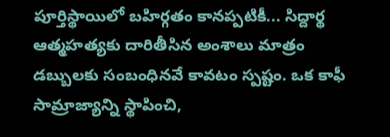పూర్తిస్థాయిలో బహిర్గతం కానప్పటికీ... సిద్దార్థ ఆత్మహత్యకు దారితీసిన అంశాలు మాత్రం డబ్బులకు సంబంధినవే కావటం స్పష్టం. ఒక కాఫీ సామ్రాజ్యాన్ని స్థాపించి,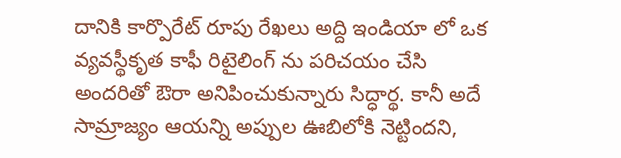దానికి కార్పొరేట్ రూపు రేఖలు అద్ది ఇండియా లో ఒక వ్యవస్థీకృత కాఫీ రిటైలింగ్ ను పరిచయం చేసి అందరితో ఔరా అనిపించుకున్నారు సిద్ధార్థ. కానీ అదే సామ్రాజ్యం ఆయన్ని అప్పుల ఊబిలోకి నెట్టిందని,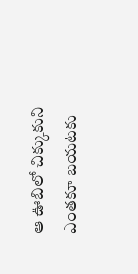ఆ ఊబిలో చిక్కుకుని ఎంతకూ బయటకు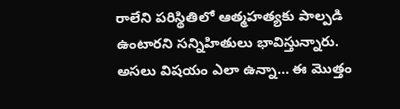రాలేని పరిస్థితిలో ఆత్మహత్యకు పాల్పడి ఉంటారని సన్నిహితులు భావిస్తున్నారు. అసలు విషయం ఎలా ఉన్నా... ఈ మొత్తం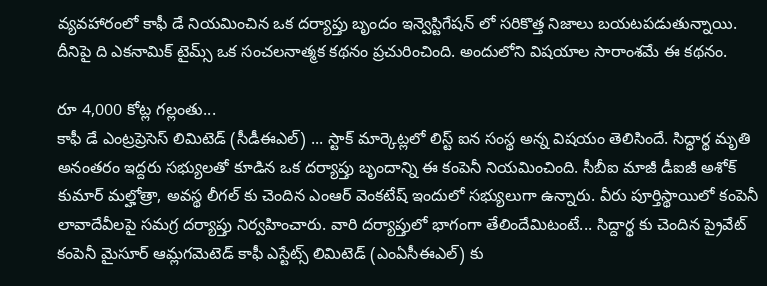వ్యవహారంలో కాఫీ డే నియమించిన ఒక దర్యాప్తు బృందం ఇన్వెస్టిగేషన్ లో సరికొత్త నిజాలు బయటపడుతున్నాయి. దీనిపై ది ఎకనామిక్ టైమ్స్ ఒక సంచలనాత్మక కథనం ప్రచురించింది. అందులోని విషయాల సారాంశమే ఈ కథనం.

రూ 4,000 కోట్ల గల్లంతు...
కాఫీ డే ఎంట్రప్రెసెస్ లిమిటెడ్ (సీడీఈఎల్) ... స్టాక్ మార్కెట్లలో లిస్ట్ ఐన సంస్థ అన్న విషయం తెలిసిందే. సిద్ధార్థ మృతి అనంతరం ఇద్దరు సభ్యులతో కూడిన ఒక దర్యాప్తు బృందాన్ని ఈ కంపెనీ నియమించింది. సీబీఐ మాజీ డీఐజీ అశోక్ కుమార్ మల్హోత్రా, అవస్థ లీగల్ కు చెందిన ఎంఆర్ వెంకటేష్ ఇందులో సభ్యులుగా ఉన్నారు. వీరు పూర్తిస్థాయిలో కంపెనీ లావాదేవీలపై సమగ్ర దర్యాప్తు నిర్వహించారు. వారి దర్యాప్తులో భాగంగా తేలిందేమిటంటే... సిద్దార్థ కు చెందిన ప్రైవేట్ కంపెనీ మైసూర్ ఆమ్లగమెటెడ్ కాఫీ ఎస్టేట్స్ లిమిటెడ్ (ఎంఏసీఈఎల్) కు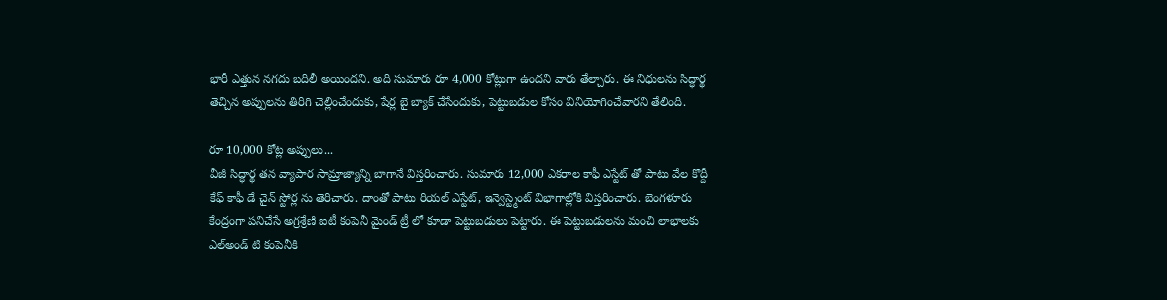భారీ ఎత్తున నగదు బదిలీ అయిందని. అది సుమారు రూ 4,000 కోట్లుగా ఉందని వారు తేల్చారు. ఈ నిధులను సిద్ధార్థ తెచ్చిన అప్పులను తిరిగి చెల్లించేందుకు, షేర్ల బై బ్యాక్ చేసేందుకు, పెట్టుబడుల కోసం వినియోగించేవారని తేలింది.

రూ 10,000 కోట్ల అప్పులు...
వీజీ సిద్ధార్థ తన వ్యాపార సామ్రాజ్యాన్ని బాగానే విస్తరించారు. సుమారు 12,000 ఎకరాల కాఫీ ఎస్టేట్ తో పాటు వేల కొద్దీ కేఫ్ కాఫీ డే చైన్ స్టోర్ల ను తెరిచారు. దాంతో పాటు రియల్ ఎస్టేట్, ఇన్వెస్ట్మెంట్ విభాగాల్లోకి విస్తరించారు. బెంగళూరు కేంద్రంగా పనిచేసే అగ్రశ్రేణి ఐటీ కంపెనీ మైండ్ ట్రీ లో కూడా పెట్టుబడులు పెట్టారు. ఈ పెట్టుబడులను మంచి లాభాలకు ఎల్అండ్ టి కంపెనీకి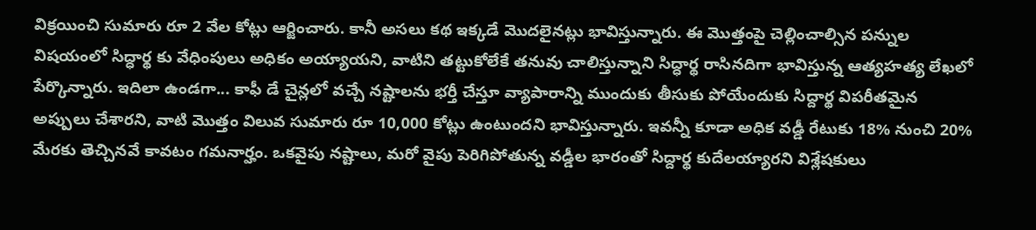విక్రయించి సుమారు రూ 2 వేల కోట్లు ఆర్జించారు. కానీ అసలు కథ ఇక్కడే మొదలైనట్లు భావిస్తున్నారు. ఈ మొత్తంపై చెల్లించాల్సిన పన్నుల విషయంలో సిద్ధార్థ కు వేధింపులు అధికం అయ్యాయని, వాటిని తట్టుకోలేకే తనువు చాలిస్తున్నాని సిద్ధార్థ రాసినదిగా భావిస్తున్న ఆత్యహత్య లేఖలో పేర్కొన్నారు. ఇదిలా ఉండగా... కాఫీ డే చైన్లలో వచ్చే నష్టాలను భర్తీ చేస్తూ వ్యాపారాన్ని ముందుకు తీసుకు పోయేందుకు సిద్దార్థ విపరీతమైన అప్పులు చేశారని, వాటి మొత్తం విలువ సుమారు రూ 10,000 కోట్లు ఉంటుందని భావిస్తున్నారు. ఇవన్నీ కూడా అధిక వడ్డీ రేటుకు 18% నుంచి 20% మేరకు తెచ్చినవే కావటం గమనార్హం. ఒకవైపు నష్టాలు, మరో వైపు పెరిగిపోతున్న వడ్డీల భారంతో సిద్దార్థ కుదేలయ్యారని విశ్లేషకులు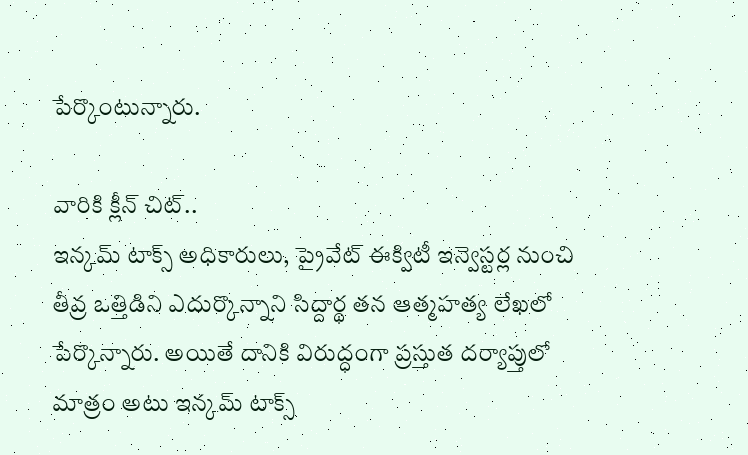పేర్కొంటున్నారు.

వారికి క్లీన్ చిట్..
ఇన్కమ్ టాక్స్ అధికారులు, ప్రైవేట్ ఈక్విటీ ఇన్వెస్టర్ల నుంచి తీవ్ర ఒత్తిడిని ఎదుర్కొన్నాని సిద్దార్థ తన ఆత్మహత్య లేఖలో పేర్కొన్నారు. అయితే దానికి విరుద్ధంగా ప్రస్తుత దర్యాప్తులో మాత్రం అటు ఇన్కమ్ టాక్స్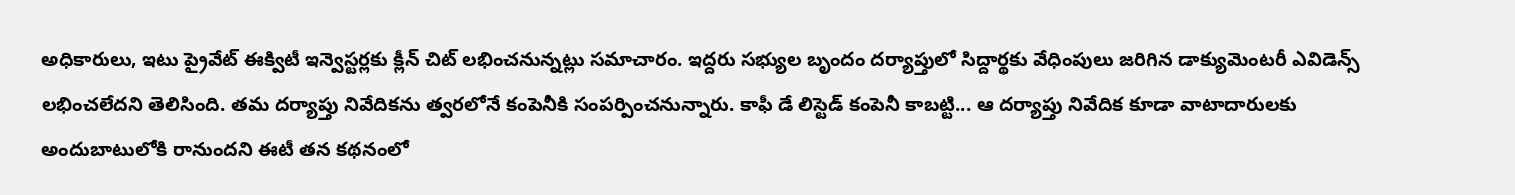అధికారులు, ఇటు ప్రైవేట్ ఈక్విటీ ఇన్వెస్టర్లకు క్లీన్ చిట్ లభించనున్నట్లు సమాచారం. ఇద్దరు సభ్యుల బృందం దర్యాప్తులో సిద్దార్థకు వేధింపులు జరిగిన డాక్యుమెంటరీ ఎవిడెన్స్ లభించలేదని తెలిసింది. తమ దర్యాప్తు నివేదికను త్వరలోనే కంపెనీకి సంపర్పించనున్నారు. కాఫీ డే లిస్టెడ్ కంపెనీ కాబట్టి... ఆ దర్యాప్తు నివేదిక కూడా వాటాదారులకు అందుబాటులోకి రానుందని ఈటీ తన కథనంలో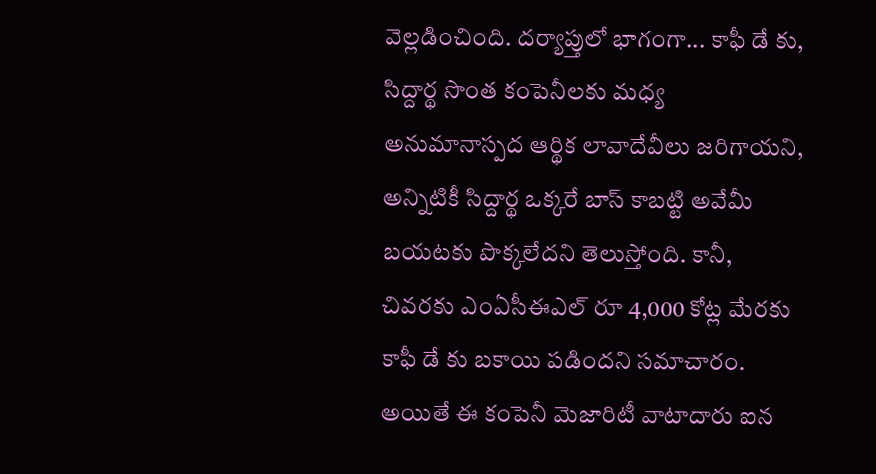వెల్లడించింది. దర్యాప్తులో భాగంగా... కాఫీ డే కు, సిద్దార్థ సొంత కంపెనీలకు మధ్య అనుమానాస్పద ఆర్థిక లావాదేవీలు జరిగాయని, అన్నిటికీ సిద్దార్థ ఒక్కరే బాస్ కాబట్టి అవేమీ బయటకు పొక్కలేదని తెలుస్తోంది. కానీ, చివరకు ఎంఏసీఈఎల్ రూ 4,000 కోట్ల మేరకు కాఫీ డే కు బకాయి పడిందని సమాచారం. అయితే ఈ కంపెనీ మెజారిటీ వాటాదారు ఐన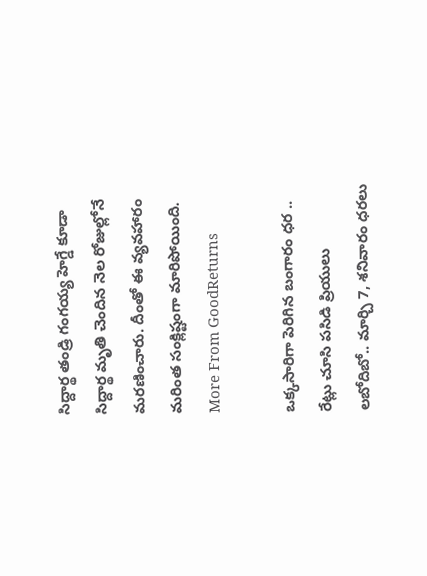సిద్దార్థ తండ్రి గంగయ్య హెగ్డే కూడా సిద్దార్థ మృతి చెందిన నెల రోజుల్లోనే మరణించారు. దీంతో ఈ వ్యవహారం మరింత సంక్లిష్టంగా మారిపోయింది.
More From GoodReturns

ఒక్కసారిగా పెరిగిన బంగారం ధర .. రేట్లు చూసి పసిడి ప్రియులు లబోదిబో.. మార్చి 7, శనివారం ధరలు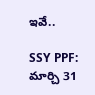ఇవే..

SSY PPF: మార్చి 31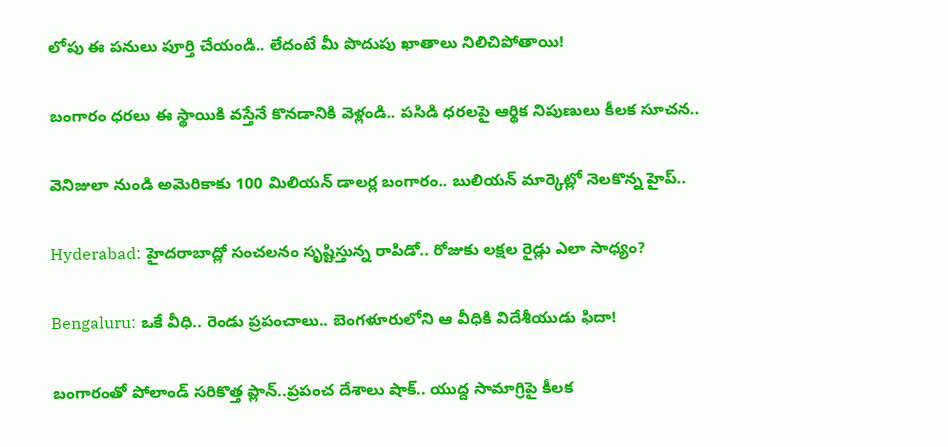లోపు ఈ పనులు పూర్తి చేయండి.. లేదంటే మీ పొదుపు ఖాతాలు నిలిచిపోతాయి!

బంగారం ధరలు ఈ స్థాయికి వస్తేనే కొనడానికి వెళ్లండి.. పసిడి ధరలపై ఆర్థిక నిపుణులు కీలక సూచన..

వెనిజులా నుండి అమెరికాకు 100 మిలియన్ డాలర్ల బంగారం.. బులియన్ మార్కెట్లో నెలకొన్న హైప్..

Hyderabad: హైదరాబాద్లో సంచలనం సృష్టిస్తున్న రాపిడో.. రోజుకు లక్షల రైడ్లు ఎలా సాధ్యం?

Bengaluru: ఒకే వీధి.. రెండు ప్రపంచాలు.. బెంగళూరులోని ఆ వీధికి విదేశీయుడు ఫిదా!

బంగారంతో పోలాండ్ సరికొత్త ప్లాన్..ప్రపంచ దేశాలు షాక్.. యుద్ద సామాగ్రిపై కీలక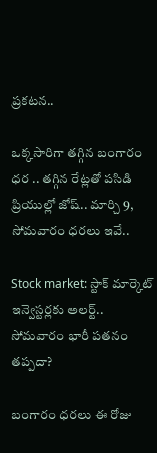ప్రకటన..

ఒక్కసారిగా తగ్గిన బంగారం ధర .. తగ్గిన రేట్లతో పసిడి ప్రియుల్లో జోష్.. మార్చి 9, సోమవారం ధరలు ఇవే..

Stock market: స్టాక్ మార్కెట్ ఇన్వెస్టర్లకు అలర్ట్.. సోమవారం భారీ పతనం తప్పదా?

బంగారం ధరలు ఈ రోజు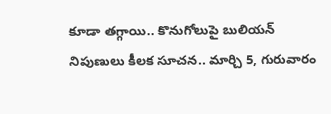కూడా తగ్గాయి.. కొనుగోలుపై బులియన్ నిపుణులు కీలక సూచన.. మార్చి 5, గురువారం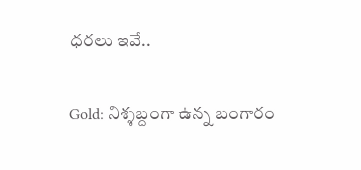ధరలు ఇవే..

Gold: నిశ్శబ్దంగా ఉన్న బంగారం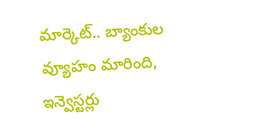మార్కెట్.. బ్యాంకుల వ్యూహం మారింది, ఇన్వెస్టర్లు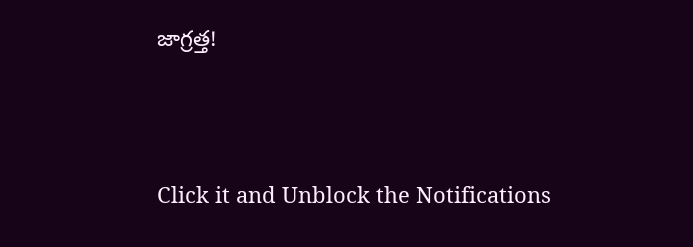జాగ్రత్త!



Click it and Unblock the Notifications